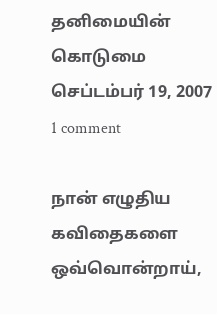தனிமையின் கொடுமை
செப்டம்பர் 19, 2007
1 comment

நான் எழுதிய கவிதைகளை
ஒவ்வொன்றாய்,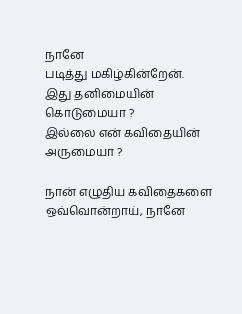நானே
படித்து மகிழ்கின்றேன்.
இது தனிமையின் கொடுமையா ?
இல்லை என் கவிதையின் அருமையா ?

நான் எழுதிய கவிதைகளை
ஒவ்வொன்றாய், நானே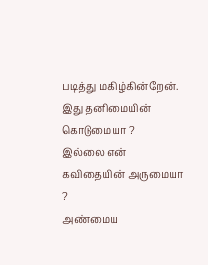படித்து மகிழ்கின்றேன்.
இது தனிமையின் கொடுமையா ?
இல்லை என் கவிதையின் அருமையா ?
அண்மைய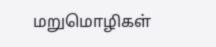மறுமொழிகள்